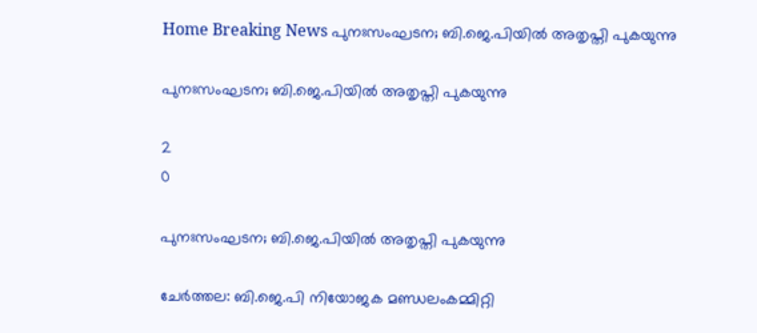Home Breaking News പുനഃസംഘടന; ബി.ജെ.പിയില്‍ അതൃപ്തി പുകയുന്നു

പുനഃസംഘടന; ബി.ജെ.പിയില്‍ അതൃപ്തി പുകയുന്നു

2
0

പുനഃസംഘടന; ബി.ജെ.പിയിൽ അതൃപ്തി പുകയുന്നു

ചേര്‍ത്തല: ബി.ജെ.പി നിയോജക മണ്ഡലംകമ്മിറ്റി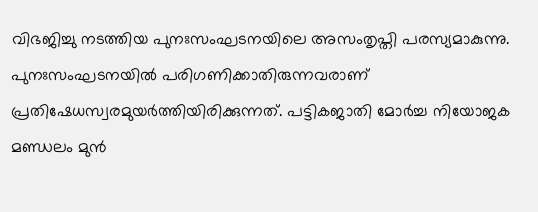വിഭജിച്ചു നടത്തിയ പുനഃസംഘടനയിലെ അസംതൃപ്തി പരസ്യമാകുന്നു. പുനഃസംഘടനയില്‍ പരിഗണിക്കാതിരുന്നവരാണ് പ്രതിഷേധസ്വരമുയര്‍ത്തിയിരിക്കുന്നത്. പട്ടികജാതി മോര്‍ച്ച നിയോജക മണ്ഡലം മുന്‍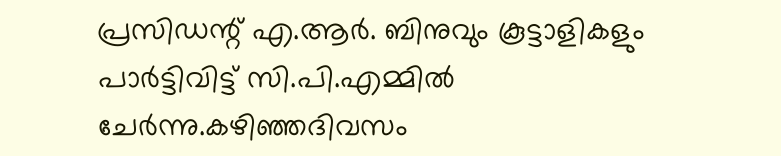പ്രസിഡന്റ് എ.ആര്‍. ബിനുവും കൂട്ടാളികളും പാര്‍ട്ടിവിട്ട് സി.പി.എമ്മില്‍ ചേര്‍ന്നു.കഴിഞ്ഞദിവസം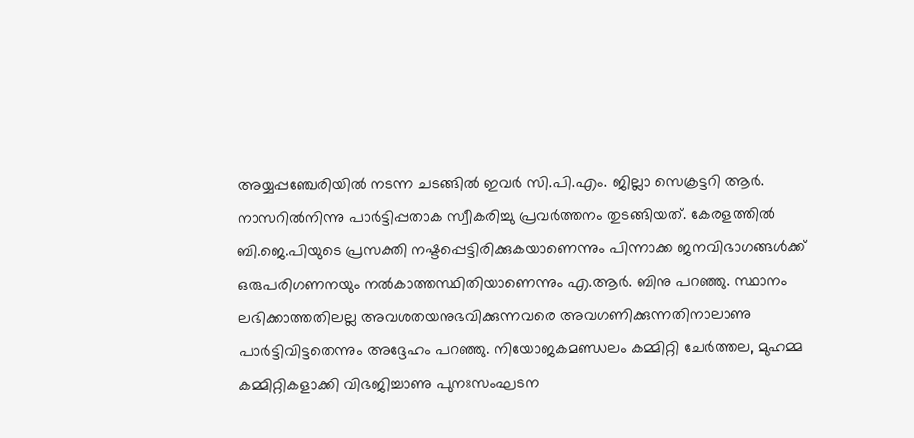അയ്യപ്പഞ്ചേരിയില്‍ നടന്ന ചടങ്ങില്‍ ഇവര്‍ സി.പി.എം. ജില്ലാ സെക്രട്ടറി ആര്‍. നാസറില്‍നിന്നു പാര്‍ട്ടിപ്പതാക സ്വീകരിച്ചു പ്രവര്‍ത്തനം തുടങ്ങിയത്. കേരളത്തില്‍ ബി.ജെ.പിയുടെ പ്രസക്തി നഷ്ടപ്പെട്ടിരിക്കുകയാണെന്നും പിന്നാക്ക ജനവിഭാഗങ്ങള്‍ക്ക് ഒരുപരിഗണനയും നല്‍കാത്തസ്ഥിതിയാണെന്നും എ.ആര്‍. ബിനു പറഞ്ഞു. സ്ഥാനം ലഭിക്കാത്തതിലല്ല അവശതയനുഭവിക്കുന്നവരെ അവഗണിക്കുന്നതിനാലാണു പാര്‍ട്ടിവിട്ടതെന്നും അദ്ദേഹം പറഞ്ഞു. നിയോജകമണ്ഡലം കമ്മിറ്റി ചേര്‍ത്തല, മുഹമ്മ കമ്മിറ്റികളാക്കി വിഭജിച്ചാണു പുനഃസംഘടന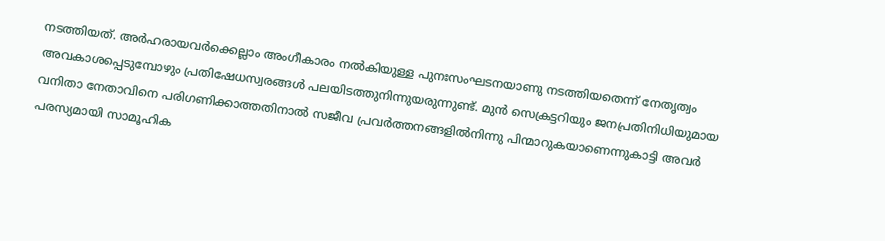നടത്തിയത്. അര്‍ഹരായവര്‍ക്കെല്ലാം അംഗീകാരം നല്‍കിയുള്ള പുനഃസംഘടനയാണു നടത്തിയതെന്ന് നേതൃത്വം അവകാശപ്പെടുമ്പോഴും പ്രതിഷേധസ്വരങ്ങള്‍ പലയിടത്തുനിന്നുയരുന്നുണ്ട്. മുന്‍ സെക്രട്ടറിയും ജനപ്രതിനിധിയുമായ വനിതാ നേതാവിനെ പരിഗണിക്കാത്തതിനാല്‍ സജീവ പ്രവര്‍ത്തനങ്ങളില്‍നിന്നു പിന്മാറുകയാണെന്നുകാട്ടി അവര്‍ പരസ്യമായി സാമൂഹിക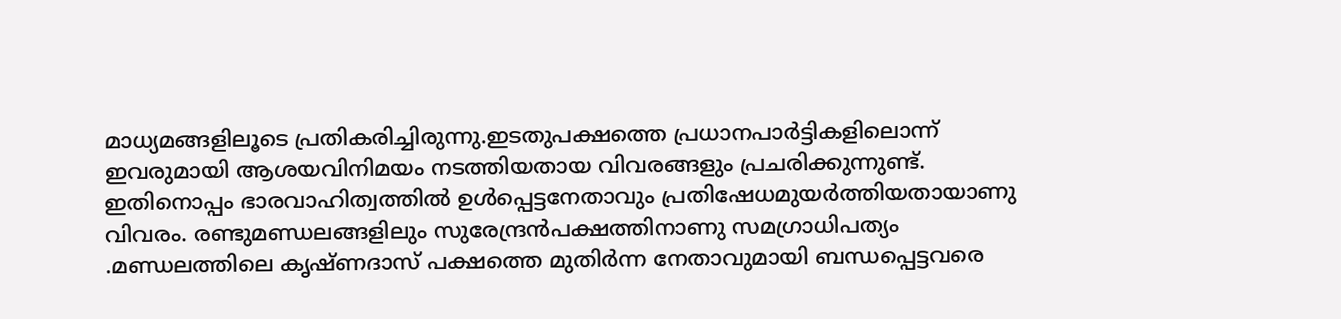മാധ്യമങ്ങളിലൂടെ പ്രതികരിച്ചിരുന്നു.ഇടതുപക്ഷത്തെ പ്രധാനപാര്‍ട്ടികളിലൊന്ന് ഇവരുമായി ആശയവിനിമയം നടത്തിയതായ വിവരങ്ങളും പ്രചരിക്കുന്നുണ്ട്. ഇതിനൊപ്പം ഭാരവാഹിത്വത്തില്‍ ഉള്‍പ്പെട്ടനേതാവും പ്രതിഷേധമുയര്‍ത്തിയതായാണു വിവരം. രണ്ടുമണ്ഡലങ്ങളിലും സുരേന്ദ്രന്‍പക്ഷത്തിനാണു സമഗ്രാധിപത്യം .മണ്ഡലത്തിലെ കൃഷ്ണദാസ് പക്ഷത്തെ മുതിര്‍ന്ന നേതാവുമായി ബന്ധപ്പെട്ടവരെ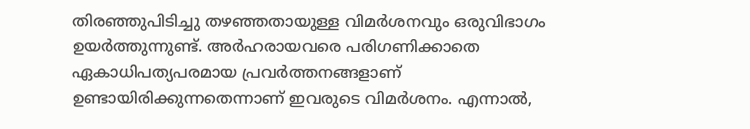തിരഞ്ഞുപിടിച്ചു തഴഞ്ഞതായുള്ള വിമര്‍ശനവും ഒരുവിഭാഗം ഉയര്‍ത്തുന്നുണ്ട്. അര്‍ഹരായവരെ പരിഗണിക്കാതെ ഏകാധിപത്യപരമായ പ്രവര്‍ത്തനങ്ങളാണ് ഉണ്ടായിരിക്കുന്നതെന്നാണ് ഇവരുടെ വിമര്‍ശനം. എന്നാല്‍,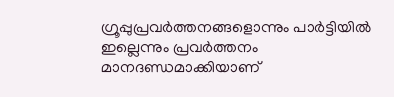ഗ്രൂപ്പുപ്രവര്‍ത്തനങ്ങളൊന്നും പാര്‍ട്ടിയില്‍ ഇല്ലെന്നും പ്രവര്‍ത്തനം മാനദണ്ഡമാക്കിയാണ്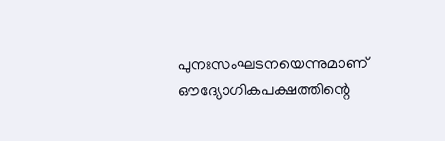പുനഃസംഘടനയെന്നുമാണ് ഔദ്യോഗികപക്ഷത്തിന്റെ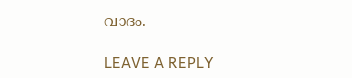വാദം.

LEAVE A REPLY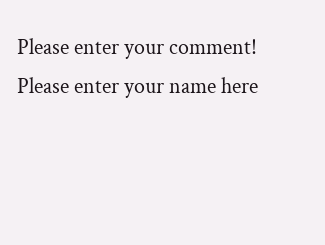Please enter your comment!
Please enter your name here